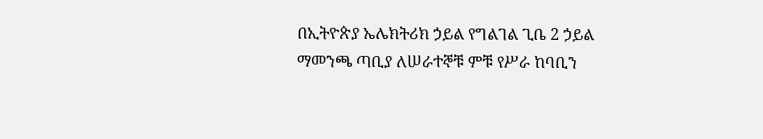በኢትዮጵያ ኤሌክትሪክ ኃይል የግልገል ጊቤ 2 ኃይል ማመንጫ ጣቢያ ለሠራተኞቹ ምቹ የሥራ ከባቢን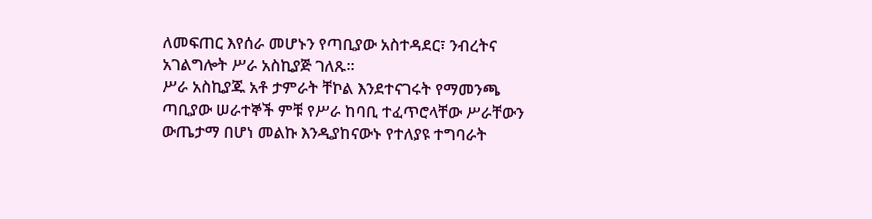ለመፍጠር እየሰራ መሆኑን የጣቢያው አስተዳደር፣ ንብረትና አገልግሎት ሥራ አስኪያጅ ገለጹ፡፡
ሥራ አስኪያጁ አቶ ታምራት ቸኮል እንደተናገሩት የማመንጫ ጣቢያው ሠራተኞች ምቹ የሥራ ከባቢ ተፈጥሮላቸው ሥራቸውን ውጤታማ በሆነ መልኩ እንዲያከናውኑ የተለያዩ ተግባራት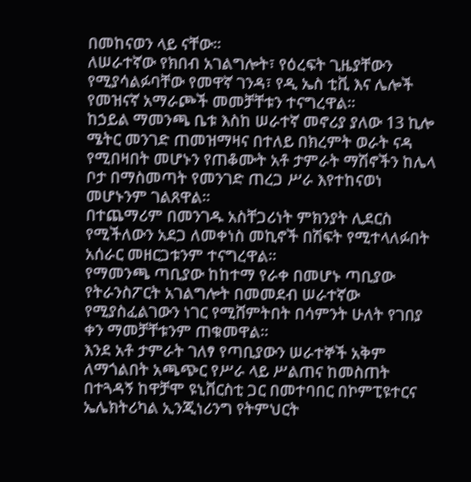በመከናወን ላይ ናቸው።
ለሠራተኛው የክበብ አገልግሎት፣ የዕረፍት ጊዜያቸውን የሚያሳልፉባቸው የመዋኛ ገንዳ፣ የዲ ኤስ ቲቪ እና ሌሎች የመዝናኛ አማራጮች መመቻቸቱን ተናግረዋል።
ከኃይል ማመንጫ ቤቱ እስከ ሠራተኛ መኖሪያ ያለው 13 ኪሎ ሜትር መንገድ ጠመዝማዛና በተለይ በክረምት ወራት ናዳ የሚበዛበት መሆኑን የጠቆሙት አቶ ታምራት ማሽኖችን ከሌላ ቦታ በማስመጣት የመንገድ ጠረጋ ሥራ እየተከናወነ መሆኑንም ገልጸዋል።
በተጨማሪም በመንገዱ አስቸጋሪነት ምክንያት ሊደርስ የሚችለውን አደጋ ለመቀነስ መኪኖች በሽፍት የሚተላለፉበት አሰራር መዘርጋቱንም ተናግረዋል።
የማመንጫ ጣቢያው ከከተማ የራቀ በመሆኑ ጣቢያው የትራንስፖርት አገልግሎት በመመደብ ሠራተኛው የሚያስፈልገውን ነገር የሚሸምትበት በሳምንት ሁለት የገበያ ቀን ማመቻቸቱንም ጠቁመዋል።
እንደ አቶ ታምራት ገለፃ የጣቢያውን ሠራተኞች አቅም ለማጎልበት አጫጭር የሥራ ላይ ሥልጠና ከመስጠት በተጓዳኝ ከዋቻሞ ዩኒቨርስቲ ጋር በመተባበር በኮምፒዩተርና ኤሌክትሪካል ኢንጂነሪንግ የትምህርት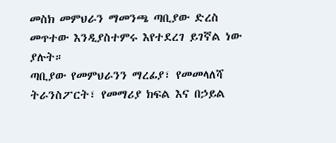መስክ መምህራን ማመንጫ ጣቢያው ድረስ መጥተው እንዲያስተምሩ እየተደረገ ይገኛል ነው ያሉት።
ጣቢያው የመምህራንን ማረፊያ፣ የመመላለሻ ትራንስፖርት፣ የመማሪያ ክፍል እና በኃይል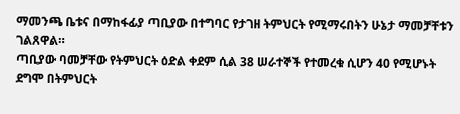ማመንጫ ቤቱና በማከፋፊያ ጣቢያው በተግባር የታገዘ ትምህርት የሚማሩበትን ሁኔታ ማመቻቸቱን ገልጸዋል።
ጣቢያው ባመቻቸው የትምህርት ዕድል ቀደም ሲል 38 ሠራተኞች የተመረቁ ሲሆን 40 የሚሆኑት ደግሞ በትምህርት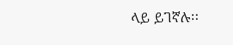ላይ ይገኛሉ፡፡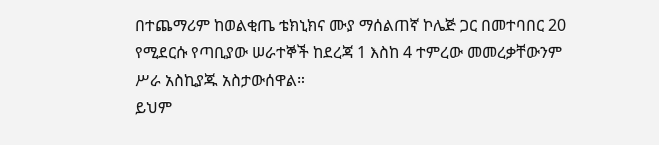በተጨማሪም ከወልቂጤ ቴክኒክና ሙያ ማሰልጠኛ ኮሌጅ ጋር በመተባበር 20 የሚደርሱ የጣቢያው ሠራተኞች ከደረጃ 1 እስከ 4 ተምረው መመረቃቸውንም ሥራ አስኪያጁ አስታውሰዋል።
ይህም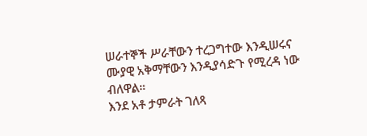ሠራተኞች ሥራቸውን ተረጋግተው እንዲሠሩና ሙያዊ አቅማቸውን እንዲያሳድጉ የሚረዳ ነው ብለዋል።
እንደ አቶ ታምራት ገለጻ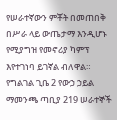የሠራተኛውን ምቾት በመጠበቅ በሥራ ላይ ውጤታማ እንዲሆኑ የሚያግዝ የመኖሪያ ካምፕ እየተገነባ ይገኛል ብለዋል።
የግልገል ጊቤ 2 የውኃ ኃይል ማመንጫ ጣቢያ 219 ሠራተኞች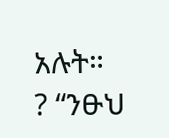አሉት።
? “ንፁህ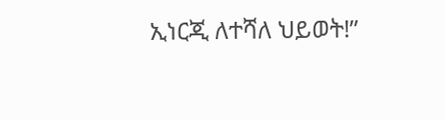ኢነርጂ ለተሻለ ህይወት!”